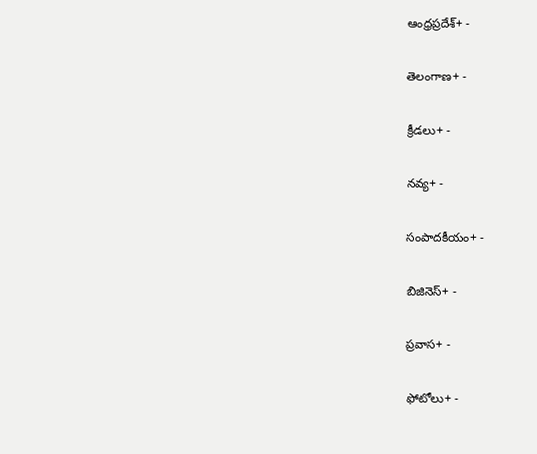ఆంధ్రప్రదేశ్+ -

తెలంగాణ+ -

క్రీడలు+ -

నవ్య+ -

సంపాదకీయం+ -

బిజినెస్+ -

ప్రవాస+ -

ఫోటోలు+ -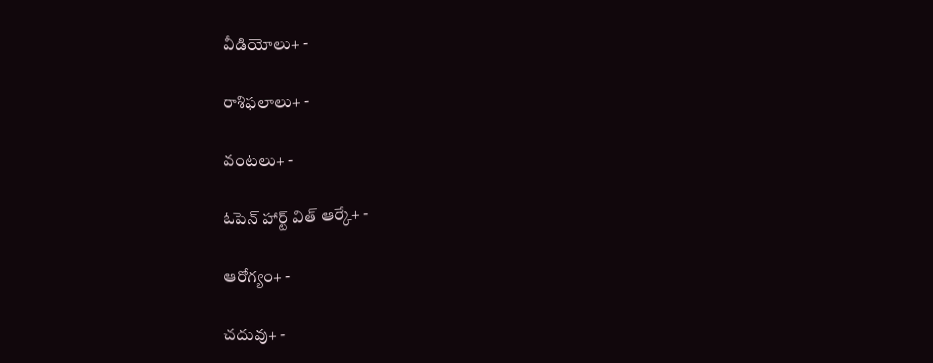వీడియోలు+ -

రాశిఫలాలు+ -

వంటలు+ -

ఓపెన్ హార్ట్ విత్ ఆర్కే+ -

ఆరోగ్యం+ -

చదువు+ -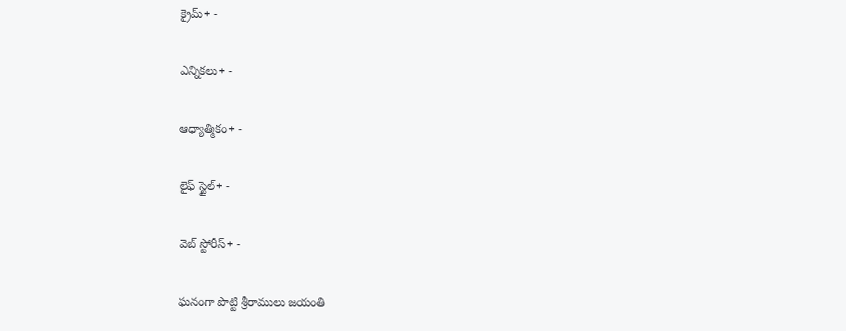క్రైమ్+ -

ఎన్నికలు+ -

ఆధ్యాత్మికం+ -

లైఫ్ స్టైల్+ -

వెబ్ స్టోరీస్+ -

ఘనంగా పొట్టి శ్రీరాములు జయంతి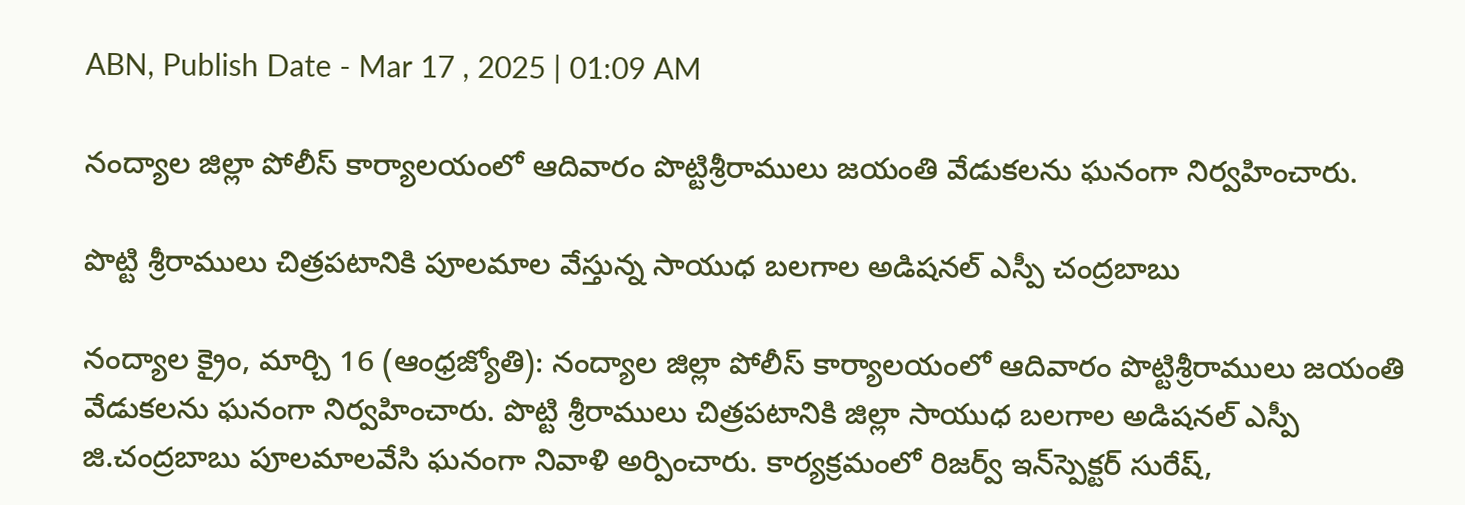ABN, Publish Date - Mar 17 , 2025 | 01:09 AM

నంద్యాల జిల్లా పోలీస్‌ కార్యాలయంలో ఆదివారం పొట్టిశ్రీరాములు జయంతి వేడుకలను ఘనంగా నిర్వహించారు.

పొట్టి శ్రీరాములు చిత్రపటానికి పూలమాల వేస్తున్న సాయుధ బలగాల అడిషనల్‌ ఎస్పీ చంద్రబాబు

నంద్యాల క్రైం, మార్చి 16 (ఆంధ్రజ్యోతి): నంద్యాల జిల్లా పోలీస్‌ కార్యాలయంలో ఆదివారం పొట్టిశ్రీరాములు జయంతి వేడుకలను ఘనంగా నిర్వహించారు. పొట్టి శ్రీరాములు చిత్రపటానికి జిల్లా సాయుధ బలగాల అడిషనల్‌ ఎస్పీ జి.చంద్రబాబు పూలమాలవేసి ఘనంగా నివాళి అర్పించారు. కార్యక్రమంలో రిజర్వ్‌ ఇన్‌స్పెక్టర్‌ సురేష్‌,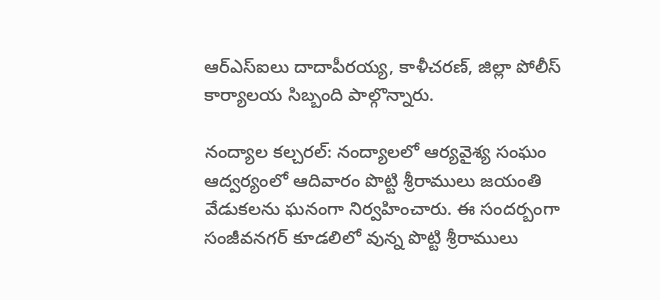ఆర్‌ఎస్‌ఐలు దాదాపీరయ్య, కాళీచరణ్‌, జిల్లా పోలీస్‌ కార్యాలయ సిబ్బంది పాల్గొన్నారు.

నంద్యాల కల్చరల్‌: నంద్యాలలో ఆర్యవైశ్య సంఘం ఆద్వర్యంలో ఆదివారం పొట్టి శ్రీరాములు జయంతి వేడుకలను ఘనంగా నిర్వహించారు. ఈ సందర్బంగా సంజీవనగర్‌ కూడలిలో వున్న పొట్టి శ్రీరాములు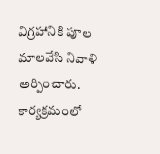విగ్రహానికి పూల మాలవేసి నివాళి అర్పించారు. కార్యక్రమంలో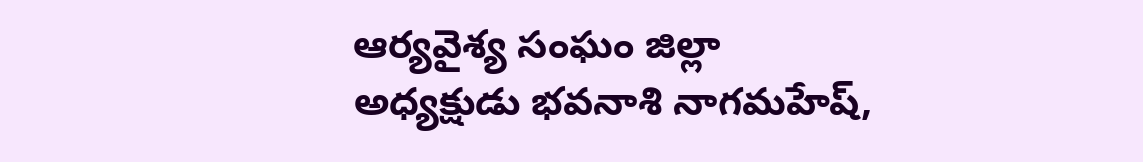ఆర్యవైశ్య సంఘం జిల్లా అధ్యక్షుడు భవనాశి నాగమహేష్‌,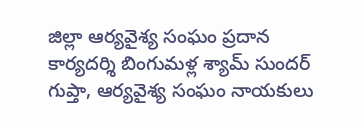జిల్లా ఆర్యవైశ్య సంఘం ప్రదాన కార్యదర్శి బింగుమళ్ల శ్యామ్‌ సుందర్‌ గుప్తా, ఆర్యవైశ్య సంఘం నాయకులు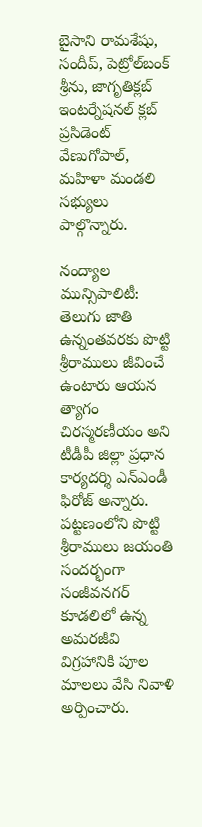బైసాని రామశేషు, సందీప్‌, పెట్రోల్‌బంక్‌ శ్రీను, జాగృతిక్లబ్‌ ఇంటర్నేషనల్‌ క్లబ్‌ ప్రసిడెంట్‌ వేణుగోపాల్‌, మహిళా మండలి సభ్యులు పాల్గొన్నారు.

నంద్యాల మున్సిపాలిటీ: తెలుగు జాతి ఉన్నంతవరకు పొట్టి శ్రీరాములు జీవించే ఉంటారు ఆయన త్యాగం చిరస్మరణీయం అని టీడీపీ జిల్లా ప్రధాన కార్యదర్శి ఎన్‌ఎండీ ఫిరోజ్‌ అన్నారు. పట్టణంలోని పొట్టి శ్రీరాములు జయంతి సందర్భంగా సంజీవనగర్‌ కూడలిలో ఉన్న అమరజీవి విగ్రహానికి పూల మాలలు వేసి నివాళి అర్పించారు.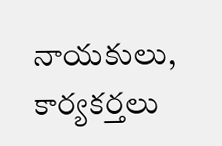నాయకులు, కార్యకర్తలు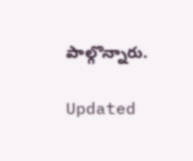పాల్గొన్నారు.

Updated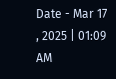Date - Mar 17 , 2025 | 01:09 AM